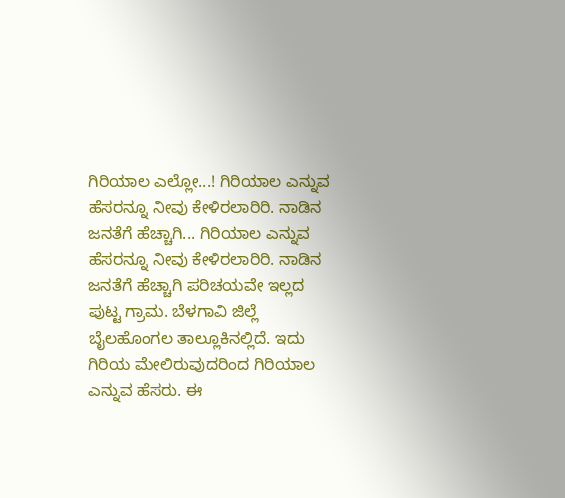ಗಿರಿಯಾಲ ಎಲ್ಲೋ...! ಗಿರಿಯಾಲ ಎನ್ನುವ ಹೆಸರನ್ನೂ ನೀವು ಕೇಳಿರಲಾರಿರಿ. ನಾಡಿನ ಜನತೆಗೆ ಹೆಚ್ಚಾಗಿ... ಗಿರಿಯಾಲ ಎನ್ನುವ ಹೆಸರನ್ನೂ ನೀವು ಕೇಳಿರಲಾರಿರಿ. ನಾಡಿನ ಜನತೆಗೆ ಹೆಚ್ಚಾಗಿ ಪರಿಚಯವೇ ಇಲ್ಲದ ಪುಟ್ಟ ಗ್ರಾಮ. ಬೆಳಗಾವಿ ಜಿಲ್ಲೆ ಬೈಲಹೊಂಗಲ ತಾಲ್ಲೂಕಿನಲ್ಲಿದೆ. ಇದು ಗಿರಿಯ ಮೇಲಿರುವುದರಿಂದ ಗಿರಿಯಾಲ ಎನ್ನುವ ಹೆಸರು. ಈ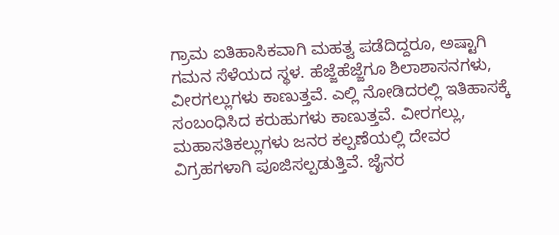ಗ್ರಾಮ ಐತಿಹಾಸಿಕವಾಗಿ ಮಹತ್ವ ಪಡೆದಿದ್ದರೂ, ಅಷ್ಟಾಗಿ ಗಮನ ಸೆಳೆಯದ ಸ್ಥಳ. ಹೆಜ್ಜೆಹೆಜ್ಜೆಗೂ ಶಿಲಾಶಾಸನಗಳು, ವೀರಗಲ್ಲುಗಳು ಕಾಣುತ್ತವೆ. ಎಲ್ಲಿ ನೋಡಿದರಲ್ಲಿ ಇತಿಹಾಸಕ್ಕೆ ಸಂಬಂಧಿಸಿದ ಕರುಹುಗಳು ಕಾಣುತ್ತವೆ. ವೀರಗಲ್ಲು, ಮಹಾಸತಿಕಲ್ಲುಗಳು ಜನರ ಕಲ್ಪಣೆಯಲ್ಲಿ ದೇವರ ವಿಗ್ರಹಗಳಾಗಿ ಪೂಜಿಸಲ್ಪಡುತ್ತಿವೆ. ಜೈನರ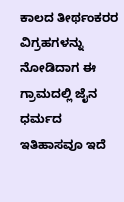ಕಾಲದ ತೀರ್ಥಂಕರರ ವಿಗ್ರಹಗಳನ್ನು ನೋಡಿದಾಗ ಈ ಗ್ರಾಮದಲ್ಲಿ ಜೈನ ಧರ್ಮದ ಇತಿಹಾಸವೂ ಇದೆ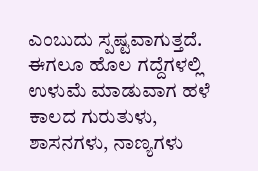ಎಂಬುದು ಸ್ಪಷ್ಟವಾಗುತ್ತದೆ. ಈಗಲೂ ಹೊಲ ಗದ್ದೆಗಳಲ್ಲಿ ಉಳುಮೆ ಮಾಡುವಾಗ ಹಳೆ ಕಾಲದ ಗುರುತುಳು, ಶಾಸನಗಳು, ನಾಣ್ಯಗಳು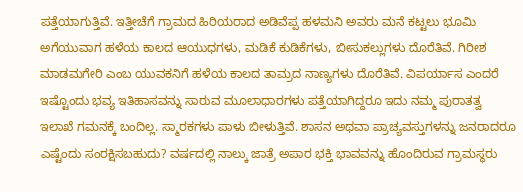ಪತ್ತೆಯಾಗುತ್ತಿವೆ. ಇತ್ತೀಚೆಗೆ ಗ್ರಾಮದ ಹಿರಿಯರಾದ ಅಡಿವೆಪ್ಪ ಹಳಮನಿ ಅವರು ಮನೆ ಕಟ್ಟಲು ಭೂಮಿ ಅಗೆಯುವಾಗ ಹಳೆಯ ಕಾಲದ ಆಯುಧಗಳು, ಮಡಿಕೆ ಕುಡಿಕೆಗಳು, ಬೀಸುಕಲ್ಲುಗಳು ದೊರೆತಿವೆ. ಗಿರೀಶ ಮಾಡಮಗೇರಿ ಎಂಬ ಯುವಕನಿಗೆ ಹಳೆಯ ಕಾಲದ ತಾಮ್ರದ ನಾಣ್ಯಗಳು ದೊರೆತಿವೆ. ವಿಪರ್ಯಾಸ ಎಂದರೆ ಇಷ್ಟೊಂದು ಭವ್ಯ ಇತಿಹಾಸವನ್ನು ಸಾರುವ ಮೂಲಾಧಾರಗಳು ಪತ್ತೆಯಾಗಿದ್ದರೂ ಇದು ನಮ್ಮ ಪುರಾತತ್ವ ಇಲಾಖೆ ಗಮನಕ್ಕೆ ಬಂದಿಲ್ಲ. ಸ್ಮಾರಕಗಳು ಪಾಳು ಬೀಳುತ್ತಿವೆ. ಶಾಸನ ಅಥವಾ ಪ್ರಾಚ್ಯವಸ್ತುಗಳನ್ನು ಜನರಾದರೂ ಎಷ್ಟೆಂದು ಸಂರಕ್ಷಿಸಬಹುದು? ವರ್ಷದಲ್ಲಿ ನಾಲ್ಕು ಜಾತ್ರೆ ಅಪಾರ ಭಕ್ತಿ ಭಾವವನ್ನು ಹೊಂದಿರುವ ಗ್ರಾಮಸ್ಥರು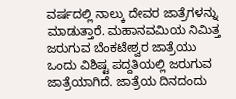ವರ್ಷದಲ್ಲಿ ನಾಲ್ಕು ದೇವರ ಜಾತ್ರೆಗಳನ್ನು ಮಾಡುತ್ತಾರೆ. ಮಹಾನವಮಿಯ ನಿಮಿತ್ತ ಜರುಗುವ ಬೆಂಕಟೇಶ್ವರ ಜಾತ್ರೆಯು ಒಂದು ವಿಶಿಷ್ಟ ಪದ್ದತಿಯಲ್ಲಿ ಜರುಗುವ ಜಾತ್ರೆಯಾಗಿದೆ. ಜಾತ್ರೆಯ ದಿನದಂದು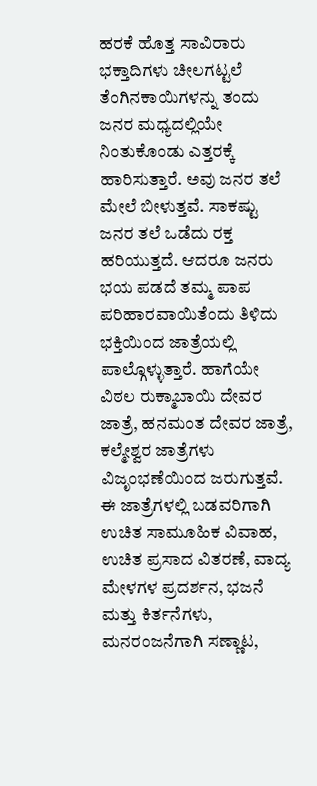ಹರಕೆ ಹೊತ್ತ ಸಾವಿರಾರು ಭಕ್ತಾದಿಗಳು ಚೀಲಗಟ್ಟಲೆ ತೆಂಗಿನಕಾಯಿಗಳನ್ನು ತಂದು ಜನರ ಮಧ್ಯದಲ್ಲಿಯೇ ನಿಂತುಕೊಂಡು ಎತ್ತರಕ್ಕೆ ಹಾರಿಸುತ್ತಾರೆ. ಅವು ಜನರ ತಲೆ ಮೇಲೆ ಬೀಳುತ್ತವೆ. ಸಾಕಷ್ಟು ಜನರ ತಲೆ ಒಡೆದು ರಕ್ತ ಹರಿಯುತ್ತದೆ. ಆದರೂ ಜನರು ಭಯ ಪಡದೆ ತಮ್ಮ ಪಾಪ ಪರಿಹಾರವಾಯಿತೆಂದು ತಿಳಿದು ಭಕ್ತಿಯಿಂದ ಜಾತ್ರೆಯಲ್ಲಿ ಪಾಲ್ಗೊಳ್ಳುತ್ತಾರೆ. ಹಾಗೆಯೇ ವಿಠಲ ರುಕ್ಮಾಬಾಯಿ ದೇವರ ಜಾತ್ರೆ, ಹನಮಂತ ದೇವರ ಜಾತ್ರೆ, ಕಲ್ಮೇಶ್ವರ ಜಾತ್ರೆಗಳು ವಿಜೃಂಭಣೆಯಿಂದ ಜರುಗುತ್ತವೆ. ಈ ಜಾತ್ರೆಗಳಲ್ಲಿ ಬಡವರಿಗಾಗಿ ಉಚಿತ ಸಾಮೂಹಿಕ ವಿವಾಹ, ಉಚಿತ ಪ್ರಸಾದ ವಿತರಣೆ, ವಾದ್ಯ ಮೇಳಗಳ ಪ್ರದರ್ಶನ, ಭಜನೆ ಮತ್ತು ಕಿರ್ತನೆಗಳು, ಮನರಂಜನೆಗಾಗಿ ಸಣ್ಣಾಟ,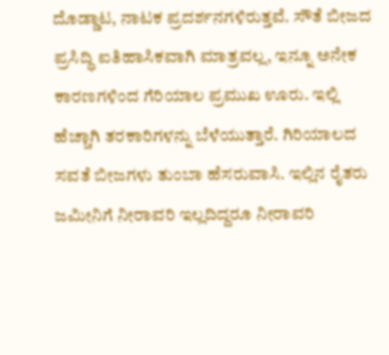ದೊಡ್ಡಾಟ, ನಾಟಕ ಪ್ರದರ್ಶನಗಳಿರುತ್ತವೆ. ಸೌತೆ ಬೀಜದ ಪ್ರಸಿದ್ಧಿ ಐತಿಹಾಸಿಕವಾಗಿ ಮಾತ್ರವಲ್ಲ, ಇನ್ನೂ ಅನೇಕ ಕಾರಣಗಳಿಂದ ಗೆರಿಯಾಲ ಪ್ರಮುಖ ಊರು. ಇಲ್ಲಿ ಹೆಚ್ಚಾಗಿ ತರಕಾರಿಗಳನ್ನು ಬೆಳೆಯುತ್ತಾರೆ. ಗಿರಿಯಾಲದ ಸವತೆ ಬೀಜಗಳು ತುಂಬಾ ಹೆಸರುವಾಸಿ. ಇಲ್ಲಿನ ರೈತರು ಜಮೀನಿಗೆ ನೀರಾವರಿ ಇಲ್ಲದಿದ್ದರೂ ನೀರಾವರಿ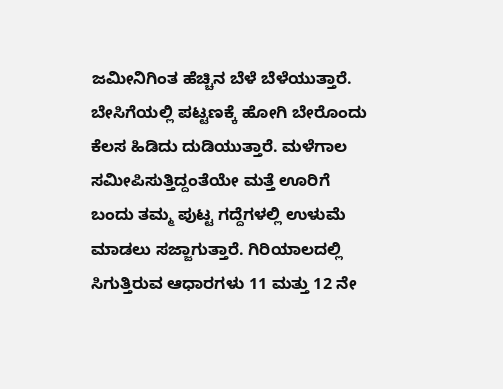ಜಮೀನಿಗಿಂತ ಹೆಚ್ಚಿನ ಬೆಳೆ ಬೆಳೆಯುತ್ತಾರೆ. ಬೇಸಿಗೆಯಲ್ಲಿ ಪಟ್ಟಣಕ್ಕೆ ಹೋಗಿ ಬೇರೊಂದು ಕೆಲಸ ಹಿಡಿದು ದುಡಿಯುತ್ತಾರೆ. ಮಳೆಗಾಲ ಸಮೀಪಿಸುತ್ತಿದ್ದಂತೆಯೇ ಮತ್ತೆ ಊರಿಗೆ ಬಂದು ತಮ್ಮ ಪುಟ್ಟ ಗದ್ದೆಗಳಲ್ಲಿ ಉಳುಮೆ ಮಾಡಲು ಸಜ್ಜಾಗುತ್ತಾರೆ. ಗಿರಿಯಾಲದಲ್ಲಿ ಸಿಗುತ್ತಿರುವ ಆಧಾರಗಳು 11 ಮತ್ತು 12 ನೇ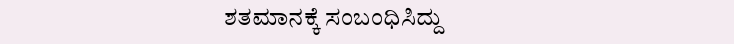ಶತಮಾನಕ್ಕೆ ಸಂಬಂಧಿಸಿದ್ದು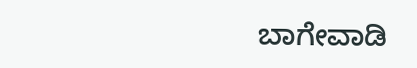ಬಾಗೇವಾಡಿ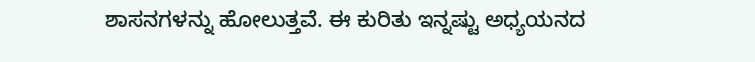ಶಾಸನಗಳನ್ನು ಹೋಲುತ್ತವೆ. ಈ ಕುರಿತು ಇನ್ನಷ್ಟು ಅಧ್ಯಯನದ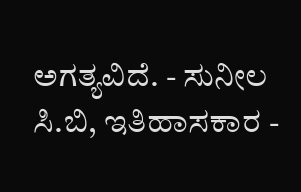ಅಗತ್ಯವಿದೆ. - ಸುನೀಲ ಸಿ.ಬಿ, ಇತಿಹಾಸಕಾರ -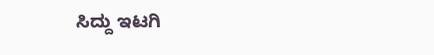ಸಿದ್ದು ಇಟಗಿ